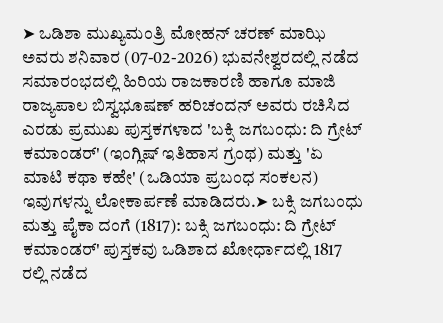➤ ಒಡಿಶಾ ಮುಖ್ಯಮಂತ್ರಿ ಮೋಹನ್ ಚರಣ್ ಮಾಝಿ ಅವರು ಶನಿವಾರ (07-02-2026) ಭುವನೇಶ್ವರದಲ್ಲಿ ನಡೆದ ಸಮಾರಂಭದಲ್ಲಿ ಹಿರಿಯ ರಾಜಕಾರಣಿ ಹಾಗೂ ಮಾಜಿ ರಾಜ್ಯಪಾಲ ಬಿಸ್ವಭೂಷಣ್ ಹರಿಚಂದನ್ ಅವರು ರಚಿಸಿದ ಎರಡು ಪ್ರಮುಖ ಪುಸ್ತಕಗಳಾದ 'ಬಕ್ಸಿ ಜಗಬಂಧು: ದಿ ಗ್ರೇಟ್ ಕಮಾಂಡರ್' (ಇಂಗ್ಲಿಷ್ ಇತಿಹಾಸ ಗ್ರಂಥ) ಮತ್ತು 'ಏ ಮಾಟಿ ಕಥಾ ಕಹೇ' (ಒಡಿಯಾ ಪ್ರಬಂಧ ಸಂಕಲನ) ಇವುಗಳನ್ನು ಲೋಕಾರ್ಪಣೆ ಮಾಡಿದರು.➤ ಬಕ್ಸಿ ಜಗಬಂಧು ಮತ್ತು ಪೈಕಾ ದಂಗೆ (1817): ಬಕ್ಸಿ ಜಗಬಂಧು: ದಿ ಗ್ರೇಟ್ ಕಮಾಂಡರ್' ಪುಸ್ತಕವು ಒಡಿಶಾದ ಖೋರ್ಧಾದಲ್ಲಿ 1817 ರಲ್ಲಿ ನಡೆದ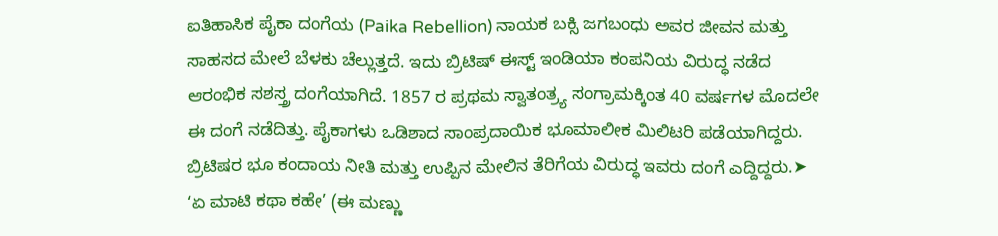ಐತಿಹಾಸಿಕ ಪೈಕಾ ದಂಗೆಯ (Paika Rebellion) ನಾಯಕ ಬಕ್ಸಿ ಜಗಬಂಧು ಅವರ ಜೀವನ ಮತ್ತು ಸಾಹಸದ ಮೇಲೆ ಬೆಳಕು ಚೆಲ್ಲುತ್ತದೆ. ಇದು ಬ್ರಿಟಿಷ್ ಈಸ್ಟ್ ಇಂಡಿಯಾ ಕಂಪನಿಯ ವಿರುದ್ಧ ನಡೆದ ಆರಂಭಿಕ ಸಶಸ್ತ್ರ ದಂಗೆಯಾಗಿದೆ. 1857 ರ ಪ್ರಥಮ ಸ್ವಾತಂತ್ರ್ಯ ಸಂಗ್ರಾಮಕ್ಕಿಂತ 40 ವರ್ಷಗಳ ಮೊದಲೇ ಈ ದಂಗೆ ನಡೆದಿತ್ತು. ಪೈಕಾಗಳು ಒಡಿಶಾದ ಸಾಂಪ್ರದಾಯಿಕ ಭೂಮಾಲೀಕ ಮಿಲಿಟರಿ ಪಡೆಯಾಗಿದ್ದರು. ಬ್ರಿಟಿಷರ ಭೂ ಕಂದಾಯ ನೀತಿ ಮತ್ತು ಉಪ್ಪಿನ ಮೇಲಿನ ತೆರಿಗೆಯ ವಿರುದ್ಧ ಇವರು ದಂಗೆ ಎದ್ದಿದ್ದರು.➤  ‘ಏ ಮಾಟಿ ಕಥಾ ಕಹೇ’ (ಈ ಮಣ್ಣು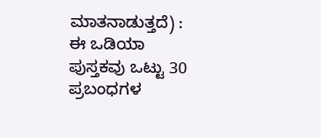ಮಾತನಾಡುತ್ತದೆ) : ಈ ಒಡಿಯಾ ಪುಸ್ತಕವು ಒಟ್ಟು 30 ಪ್ರಬಂಧಗಳ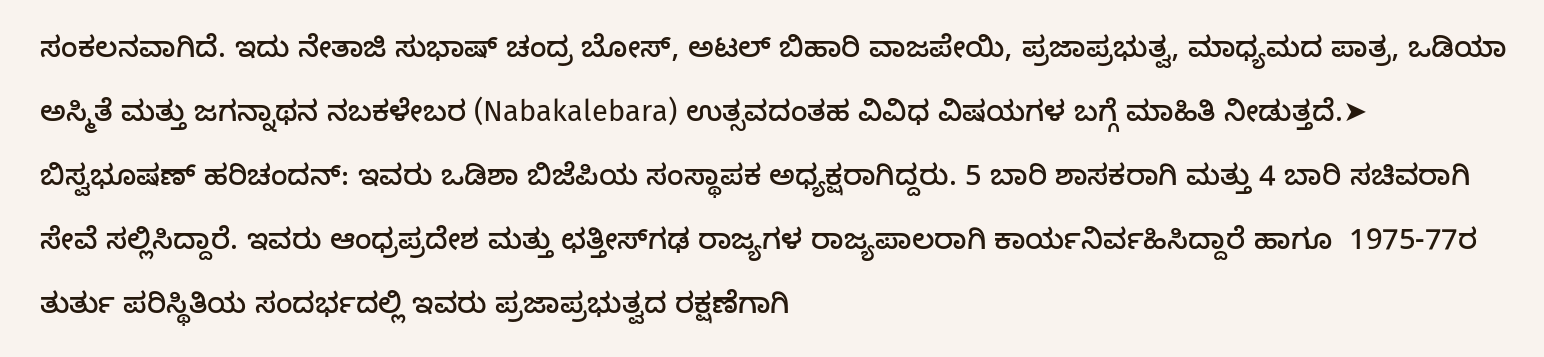ಸಂಕಲನವಾಗಿದೆ. ಇದು ನೇತಾಜಿ ಸುಭಾಷ್ ಚಂದ್ರ ಬೋಸ್, ಅಟಲ್ ಬಿಹಾರಿ ವಾಜಪೇಯಿ, ಪ್ರಜಾಪ್ರಭುತ್ವ, ಮಾಧ್ಯಮದ ಪಾತ್ರ, ಒಡಿಯಾ ಅಸ್ಮಿತೆ ಮತ್ತು ಜಗನ್ನಾಥನ ನಬಕಳೇಬರ (Nabakalebara) ಉತ್ಸವದಂತಹ ವಿವಿಧ ವಿಷಯಗಳ ಬಗ್ಗೆ ಮಾಹಿತಿ ನೀಡುತ್ತದೆ.➤ ಬಿಸ್ವಭೂಷಣ್ ಹರಿಚಂದನ್: ಇವರು ಒಡಿಶಾ ಬಿಜೆಪಿಯ ಸಂಸ್ಥಾಪಕ ಅಧ್ಯಕ್ಷರಾಗಿದ್ದರು. 5 ಬಾರಿ ಶಾಸಕರಾಗಿ ಮತ್ತು 4 ಬಾರಿ ಸಚಿವರಾಗಿ ಸೇವೆ ಸಲ್ಲಿಸಿದ್ದಾರೆ. ಇವರು ಆಂಧ್ರಪ್ರದೇಶ ಮತ್ತು ಛತ್ತೀಸ್‌ಗಢ ರಾಜ್ಯಗಳ ರಾಜ್ಯಪಾಲರಾಗಿ ಕಾರ್ಯನಿರ್ವಹಿಸಿದ್ದಾರೆ ಹಾಗೂ  1975-77ರ ತುರ್ತು ಪರಿಸ್ಥಿತಿಯ ಸಂದರ್ಭದಲ್ಲಿ ಇವರು ಪ್ರಜಾಪ್ರಭುತ್ವದ ರಕ್ಷಣೆಗಾಗಿ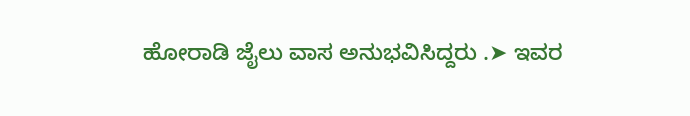ಹೋರಾಡಿ ಜೈಲು ವಾಸ ಅನುಭವಿಸಿದ್ದರು .➤ ಇವರ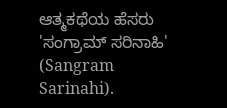ಆತ್ಮಕಥೆಯ ಹೆಸರು 'ಸಂಗ್ರಾಮ್ ಸರಿನಾಹಿ' (Sangram Sarinahi).